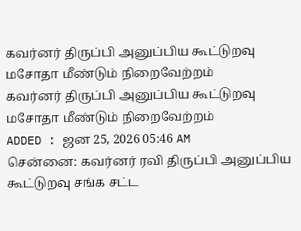கவர்னர் திருப்பி அனுப்பிய கூட்டுறவு மசோதா மீண்டும் நிறைவேற்றம்
கவர்னர் திருப்பி அனுப்பிய கூட்டுறவு மசோதா மீண்டும் நிறைவேற்றம்
ADDED : ஜன 25, 2026 05:46 AM
சென்னை: கவர்னர் ரவி திருப்பி அனுப்பிய கூட்டுறவு சங்க சட்ட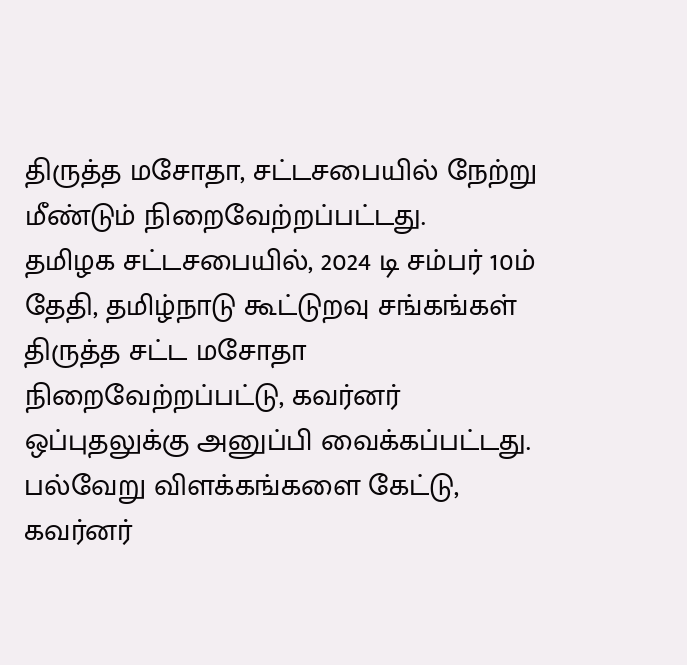திருத்த மசோதா, சட்டசபையில் நேற்று மீண்டும் நிறைவேற்றப்பட்டது.
தமிழக சட்டசபையில், 2024 டி சம்பர் 10ம் தேதி, தமிழ்நாடு கூட்டுறவு சங்கங்கள் திருத்த சட்ட மசோதா நிறைவேற்றப்பட்டு, கவர்னர் ஒப்புதலுக்கு அனுப்பி வைக்கப்பட்டது. பல்வேறு விளக்கங்களை கேட்டு, கவர்னர்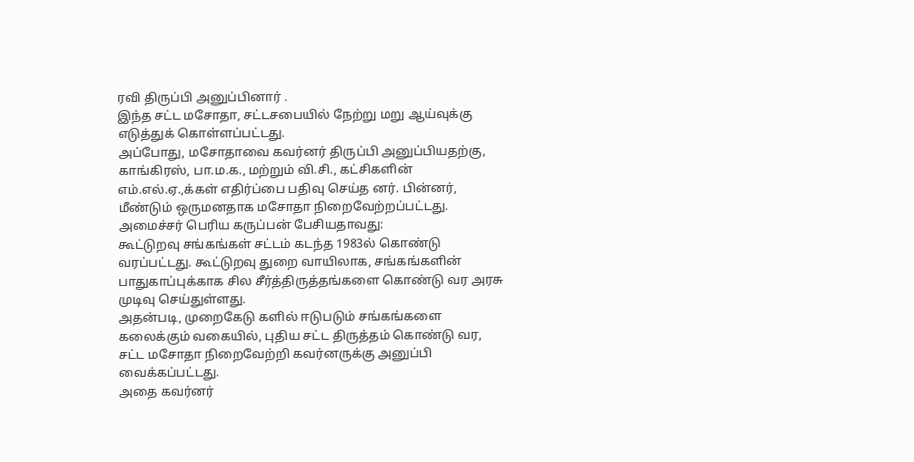ரவி திருப்பி அனுப்பினார் .
இந்த சட்ட மசோதா, சட்டசபையில் நேற்று மறு ஆய்வுக்கு எடுத்துக் கொள்ளப்பட்டது.
அப்போது, மசோதாவை கவர்னர் திருப்பி அனுப்பியதற்கு, காங்கிரஸ், பா.ம.க., மற்றும் வி.சி., கட்சிகளின் எம்.எல்.ஏ.,க்கள் எதிர்ப்பை பதிவு செய்த னர். பின்னர், மீண்டும் ஒருமனதாக மசோதா நிறைவேற்றப்பட்டது.
அமைச்சர் பெரிய கருப்பன் பேசியதாவது:
கூட்டுறவு சங்கங்கள் சட்டம் கடந்த 1983ல் கொண்டு வரப்பட்டது. கூட்டுறவு துறை வாயிலாக, சங்கங்களின் பாதுகாப்புக்காக சில சீர்த்திருத்தங்களை கொண்டு வர அரசு முடிவு செய்துள்ளது.
அதன்படி, முறைகேடு களில் ஈடுபடும் சங்கங்களை கலைக்கும் வகையில், புதிய சட்ட திருத்தம் கொண்டு வர, சட்ட மசோதா நிறைவேற்றி கவர்னருக்கு அனுப்பி வைக்கப்பட்டது.
அதை கவர்னர்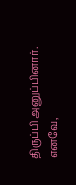திருப்பி அனுப்பினார். எனவே,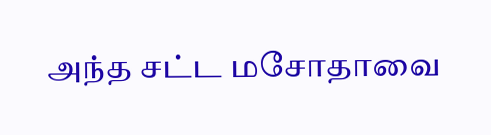அந்த சட்ட மசோதாவை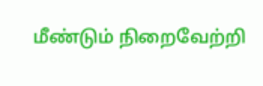மீண்டும் நிறைவேற்றி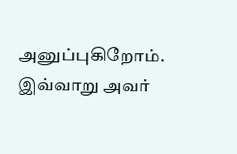அனுப்புகிறோம்.
இவ்வாறு அவர்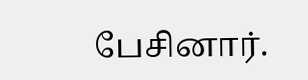பேசினார்.